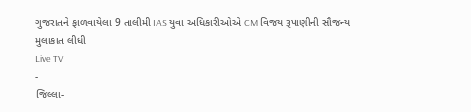ગુજરાતને ફાળવાયેલા 9 તાલીમી IAS યુવા અધિકારીઓએ CM વિજય રૂપાણીની સૌજન્ય મુલાકાત લીધી
Live TV
-
જિલ્લા-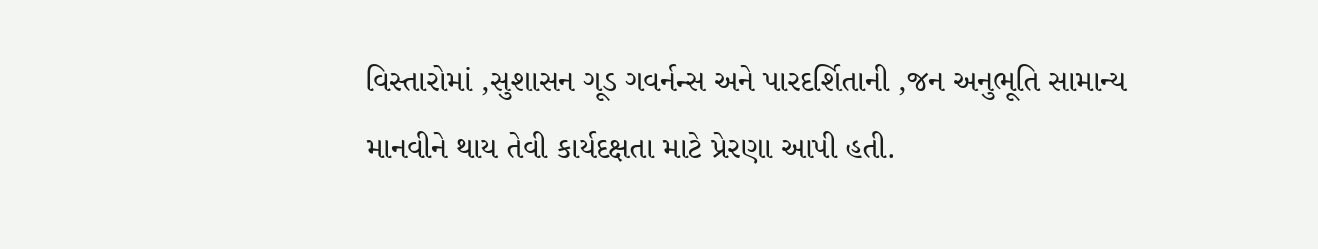વિસ્તારોમાં ,સુશાસન ગૂડ ગવર્નન્સ અને પારદર્શિતાની ,જન અનુભૂતિ સામાન્ય માનવીને થાય તેવી કાર્યદક્ષતા માટે પ્રેરણા આપી હતી.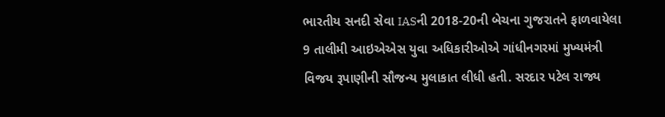ભારતીય સનદી સેવા IASની 2018-20ની બેચના ગુજરાતને ફાળવાયેલા 9 તાલીમી આઇએએસ યુવા અધિકારીઓએ ગાંધીનગરમાં મુખ્યમંત્રી વિજય રૂપાણીની સૌજન્ય મુલાકાત લીધી હતી. સરદાર પટેલ રાજ્ય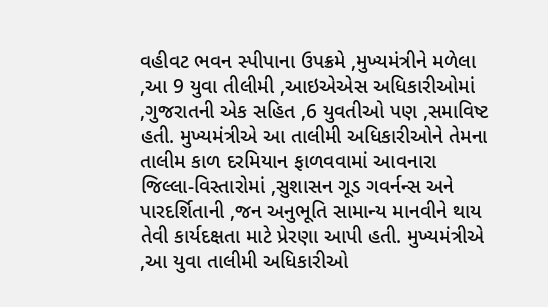વહીવટ ભવન સ્પીપાના ઉપક્રમે ,મુખ્યમંત્રીને મળેલા ,આ 9 યુવા તીલીમી ,આઇએએસ અધિકારીઓમાં ,ગુજરાતની એક સહિત ,6 યુવતીઓ પણ ,સમાવિષ્ટ હતી. મુખ્યમંત્રીએ આ તાલીમી અધિકારીઓને તેમના તાલીમ કાળ દરમિયાન ફાળવવામાં આવનારા જિલ્લા-વિસ્તારોમાં ,સુશાસન ગૂડ ગવર્નન્સ અને પારદર્શિતાની ,જન અનુભૂતિ સામાન્ય માનવીને થાય તેવી કાર્યદક્ષતા માટે પ્રેરણા આપી હતી. મુખ્યમંત્રીએ ,આ યુવા તાલીમી અધિકારીઓ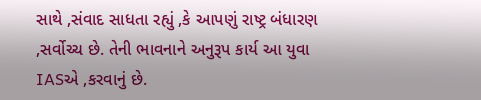સાથે ,સંવાદ સાધતા રહ્યું ,કે આપણું રાષ્ટ્ર બંધારણ ,સર્વોચ્ચ છે. તેની ભાવનાને અનુરૂપ કાર્ય આ યુવા IASએ ,કરવાનું છે.